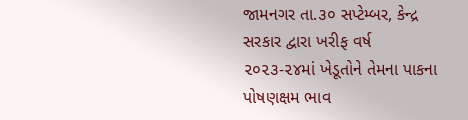જામનગર તા.૩૦ સપ્ટેમ્બર, કેન્દ્ર સરકાર દ્વારા ખરીફ વર્ષ ૨૦૨૩-૨૪માં ખેડૂતોને તેમના પાકના પોષણક્ષમ ભાવ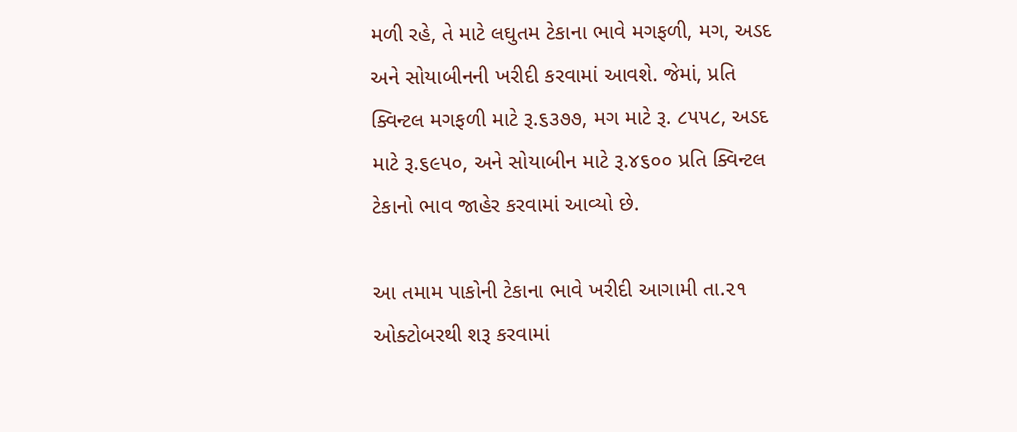મળી રહે, તે માટે લઘુતમ ટેકાના ભાવે મગફળી, મગ, અડદ અને સોયાબીનની ખરીદી કરવામાં આવશે. જેમાં, પ્રતિ ક્વિન્ટલ મગફળી માટે રૂ.૬૩૭૭, મગ માટે રૂ. ૮૫૫૮, અડદ માટે રૂ.૬૯૫૦, અને સોયાબીન માટે રૂ.૪૬૦૦ પ્રતિ ક્વિન્ટલ ટેકાનો ભાવ જાહેર કરવામાં આવ્યો છે.

આ તમામ પાકોની ટેકાના ભાવે ખરીદી આગામી તા.૨૧ ઓક્ટોબરથી શરૂ કરવામાં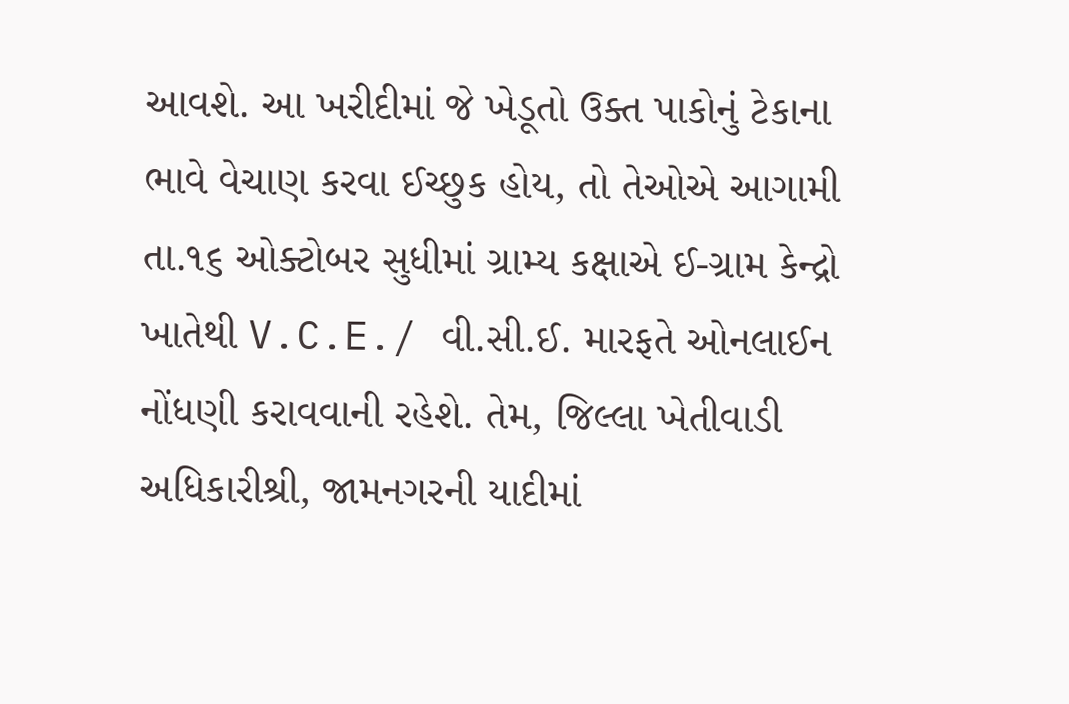આવશે. આ ખરીદીમાં જે ખેડૂતો ઉક્ત પાકોનું ટેકાના ભાવે વેચાણ કરવા ઈચ્છુક હોય, તો તેઓએ આગામી તા.૧૬ ઓક્ટોબર સુધીમાં ગ્રામ્ય કક્ષાએ ઈ-ગ્રામ કેન્દ્રો ખાતેથી V.C.E./ વી.સી.ઈ. મારફતે ઓનલાઈન નોંધણી કરાવવાની રહેશે. તેમ, જિલ્લા ખેતીવાડી અધિકારીશ્રી, જામનગરની યાદીમાં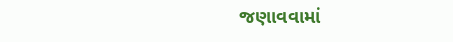જણાવવામાં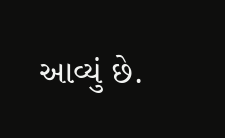આવ્યું છે.